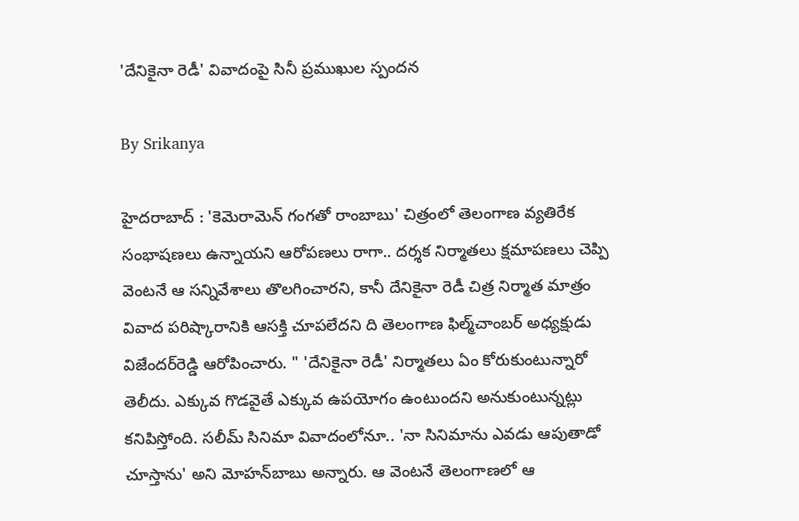'దేనికైనా రెడీ' వివాదంపై సినీ ప్రముఖుల స్పందన

By Srikanya

హైదరాబాద్ : 'కెమెరామెన్ గంగతో రాంబాబు' చిత్రంలో తెలంగాణ వ్యతిరేక సంభాషణలు ఉన్నాయని ఆరోపణలు రాగా.. దర్శక నిర్మాతలు క్షమాపణలు చెప్పి వెంటనే ఆ సన్నివేశాలు తొలగించారని, కానీ దేనికైనా రెడీ చిత్ర నిర్మాత మాత్రం వివాద పరిష్కారానికి ఆసక్తి చూపలేదని ది తెలంగాణ ఫిల్మ్‌చాంబర్ అధ్యక్షుడు విజేందర్‌రెడ్డి ఆరోపించారు. " 'దేనికైనా రెడీ' నిర్మాతలు ఏం కోరుకుంటున్నారో తెలీదు. ఎక్కువ గొడవైతే ఎక్కువ ఉపయోగం ఉంటుందని అనుకుంటున్నట్లు కనిపిస్తోంది. సలీమ్ సినిమా వివాదంలోనూ.. 'నా సినిమాను ఎవడు ఆపుతాడో చూస్తాను' అని మోహన్‌బాబు అన్నారు. ఆ వెంటనే తెలంగాణలో ఆ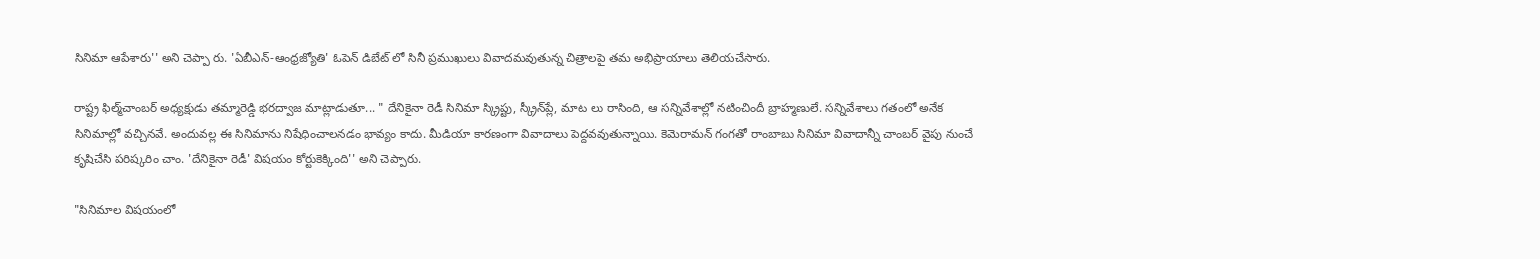సినిమా ఆపేశారు'' అని చెప్పా రు. 'ఏబీఎన్-ఆంధ్రజ్యోతి' ఓపెన్ డిబేట్ లో సినీ ప్రముఖులు వివాదమవుతున్న చిత్రాలపై తమ అభిప్రాయాలు తెలియచేసారు.

రాష్ట్ర ఫిల్మ్‌చాంబర్ అధ్యక్షుడు తమ్మారెడ్డి భరద్వాజ మాట్లాడుతూ... " దేనికైనా రెడీ సినిమా స్క్రిప్టు, స్క్రీన్‌ప్లే, మాట లు రాసింది, ఆ సన్నివేశాల్లో నటించిందీ బ్రాహ్మణులే. సన్నివేశాలు గతంలో అనేక సినిమాల్లో వచ్చినవే. అందువల్ల ఈ సినిమాను నిషేధించాలనడం భావ్యం కాదు. మీడియా కారణంగా వివాదాలు పెద్దవవుతున్నాయి. కెమెరామన్ గంగతో రాంబాబు సినిమా వివాదాన్నీ చాంబర్ వైపు నుంచే కృషిచేసి పరిష్కరిం చాం. 'దేనికైనా రెడీ' విషయం కోర్టుకెక్కింది'' అని చెప్పారు.

"సినిమాల విషయంలో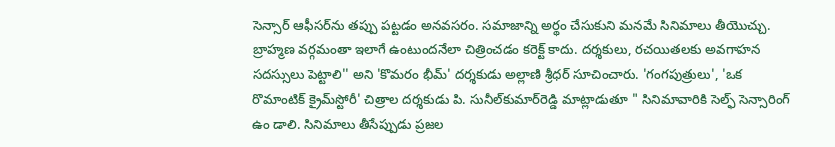సెన్సార్ ఆఫీసర్‌ను తప్పు పట్టడం అనవసరం. సమాజాన్ని అర్థం చేసుకుని మనమే సినిమాలు తీయొచ్చు. బ్రాహ్మణ వర్గమంతా ఇలాగే ఉంటుందనేలా చిత్రించడం కరెక్ట్ కాదు. దర్శకులు, రచయితలకు అవగాహన సదస్సులు పెట్టాలి'' అని 'కొమరం భీమ్' దర్శకుడు అల్లాణి శ్రీధర్ సూచించారు. 'గంగపుత్రులు', 'ఒక రొమాంటిక్ క్రైమ్‌స్టోరీ' చిత్రాల దర్శకుడు పి. సునీల్‌కుమార్‌రెడ్డి మాట్లాడుతూ " సినిమావారికి సెల్ఫ్ సెన్సారింగ్ ఉం డాలి. సినిమాలు తీసేప్పుడు ప్రజల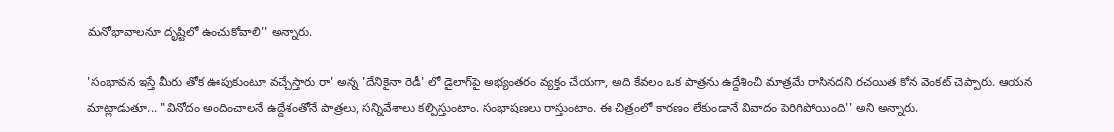మనోభావాలనూ దృష్టిలో ఉంచుకోవాలి'' అన్నారు.

'సంభావన ఇస్తే మీరు తోక ఊపుకుంటూ వచ్చేస్తారు రా' అన్న 'దేనికైనా రెడీ' లో డైలాగ్‌పై అభ్యంతరం వ్యక్తం చేయగా, అది కేవలం ఒక పాత్రను ఉద్దేశించి మాత్రమే రాసినదని రచయిత కోన వెంకట్ చెప్పారు. ఆయన మాట్లాడుతూ... "వినోదం అందించాలనే ఉద్దేశంతోనే పాత్రలు, సన్నివేశాలు కల్పిస్తుంటాం. సంభాషణలు రాస్తుంటాం. ఈ చిత్రంలో కారణం లేకుండానే వివాదం పెరిగిపోయింది'' అని అన్నారు.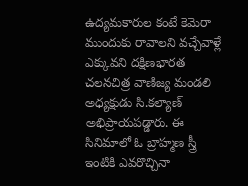ఉద్యమకారుల కంటే కెమెరా ముందుకు రావాలని వచ్చేవాళ్లే ఎక్కువని దక్షిణభారత చలనచిత్ర వాణిజ్య మండలి అధ్యక్షుడు సి.కల్యాణ్ అభిప్రాయపడ్డారు. ఈ సినిమాలో ఓ బ్రాహ్మణ స్త్రీ ఇంటికి ఎవరొచ్చినా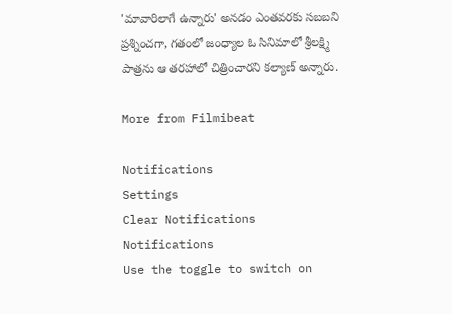'మావారిలాగే ఉన్నారు' అనడం ఎంతవరకు సబబని ప్రశ్నించగా, గతంలో జంధ్యాల ఓ సినిమాలో శ్రీలక్ష్మి పాత్రను ఆ తరహాలో చిత్రించారని కల్యాణ్ అన్నారు.

More from Filmibeat

Notifications
Settings
Clear Notifications
Notifications
Use the toggle to switch on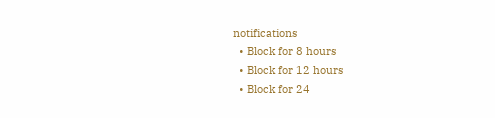notifications
  • Block for 8 hours
  • Block for 12 hours
  • Block for 24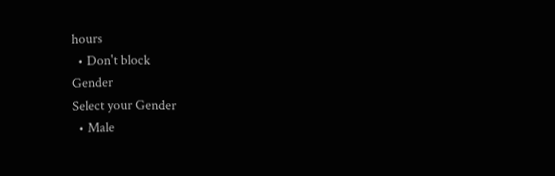hours
  • Don't block
Gender
Select your Gender
  • Male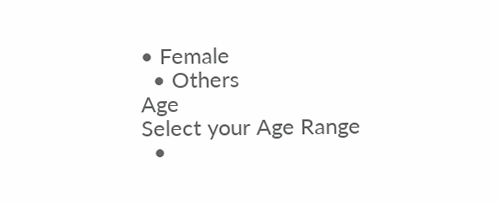• Female
  • Others
Age
Select your Age Range
  •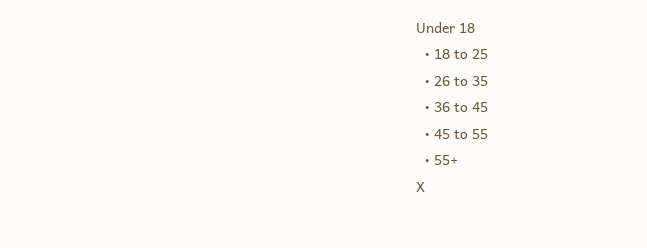Under 18
  • 18 to 25
  • 26 to 35
  • 36 to 45
  • 45 to 55
  • 55+
X